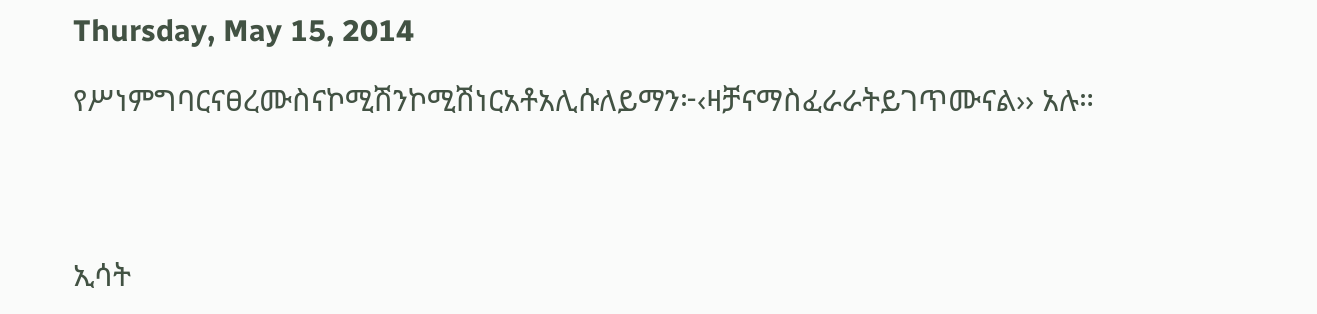Thursday, May 15, 2014

የሥነምግባርናፀረሙስናኮሚሽንኮሚሽነርአቶአሊሱለይማን፦‹ዛቻናማስፈራራትይገጥሙናል›› አሉ።




ኢሳት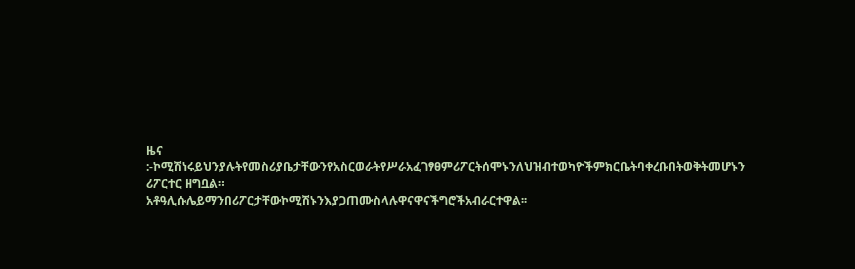ዜና  :-ኮሚሽነሩይህንያሉትየመስሪያቤታቸውንየአስርወራትየሥራአፈገፃፀምሪፖርትሰሞኑንለህዝብተወካዮችምክርቤትባቀረቡበትወቅትመሆኑን ሪፖርተር ዘግቧል።
አቶዓሊሱሌይማንበሪፖርታቸውኮሚሽኑንእያጋጠሙስላሉዋናዋናችግሮችአብራርተዋል፡፡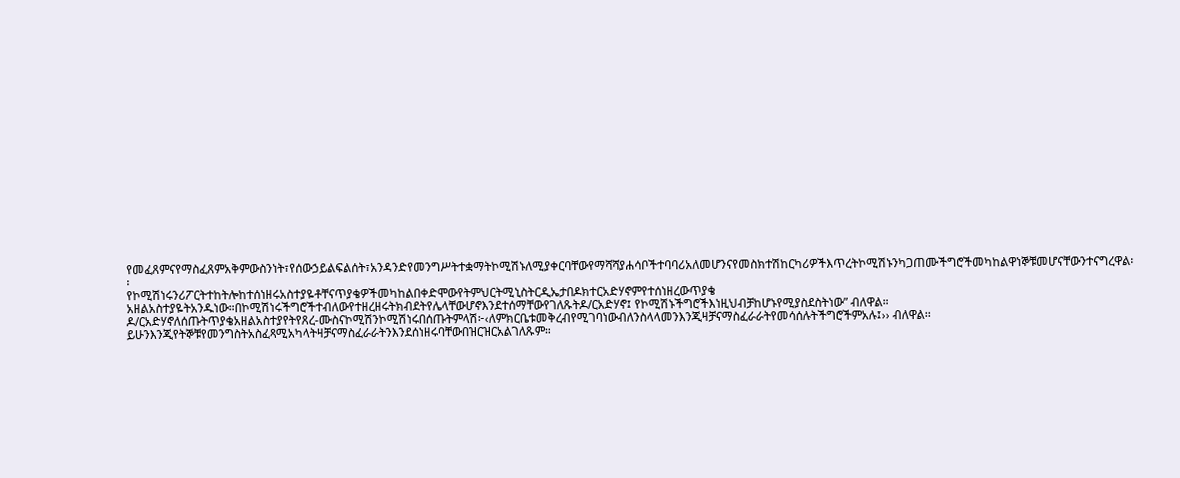የመፈጸምናየማስፈጸምአቅምውስንነት፣የሰውኃይልፍልሰት፣አንዳንድየመንግሥትተቋማትኮሚሽኑለሚያቀርባቸውየማሻሻያሐሳቦችተባባሪአለመሆንናየመስክተሽከርካሪዎችእጥረትኮሚሽኑንካጋጠሙችግሮችመካከልዋነኞቹመሆናቸውንተናግረዋል፡፡
የኮሚሽነሩንሪፖርትተከትሎከተሰነዘሩአስተያዬቶቸናጥያቄዎችመካከልበቀድሞውየትምህርትሚኒስትርዲኤታበዶክተርአድሃኖምየተሰነዘረውጥያቄ አዘልአስተያዬትአንዱነው።በኮሚሽነሩችግሮችተብለውየተዘረዘሩትክብደትየሌላቸውሆኖእንደተሰማቸውየገለጹትዶ/ርአድሃኖ፤ የኮሚሽኑችግሮችእነዚህብቻከሆኑየሚያስደስትነው” ብለዋል።
ዶ/ርአድሃኖለሰጡትጥያቄአዘልአስተያየትየጸረ-ሙስናኮሚሽንኮሚሽነሩበሰጡትምላሽ፦‹ለምክርቤቱመቅረብየሚገባነውብለንስላላመንእንጂዛቻናማስፈራራትየመሳሰሉትችግሮችምአሉ፤›› ብለዋል፡፡ይሁንእንጂየትኞቹየመንግስትአስፈጻሚአካላትዛቻናማስፈራራትንእንደሰነዘሩባቸውበዝርዝርአልገለጹም።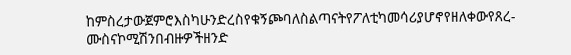ከምስረታውጀምሮእስካሁንድረስየቁኝጮባለስልጣናትየፖለቲካመሳሪያሆኖየዘለቀውየጸረ-ሙስናኮሚሽንበብዙዎችዘንድ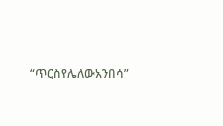“ጥርስየሌለውአንበሳ”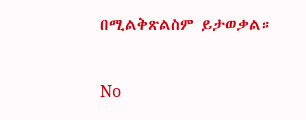በሚልቅጽልስም ይታወቃል።


No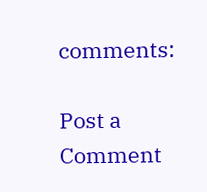comments:

Post a Comment